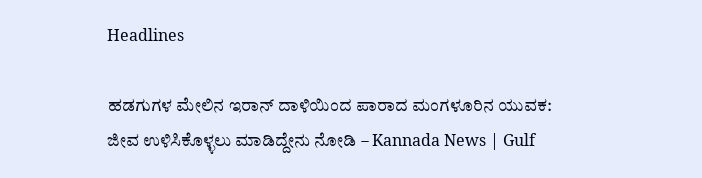Headlines

ಹಡಗುಗಳ ಮೇಲಿನ ಇರಾನ್ ದಾಳಿಯಿಂದ ಪಾರಾದ ಮಂಗಳೂರಿನ ಯುವಕ: ಜೀವ ಉಳಿಸಿಕೊಳ್ಳಲು ಮಾಡಿದ್ದೇನು ನೋಡಿ – Kannada News | Gulf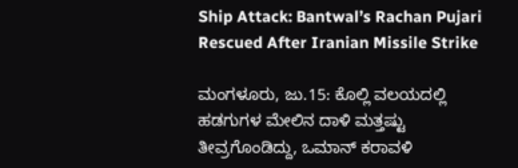Ship Attack: Bantwal’s Rachan Pujari Rescued After Iranian Missile Strike

ಮಂಗಳೂರು, ಜು.15: ಕೊಲ್ಲಿ ವಲಯದಲ್ಲಿ ಹಡಗುಗಳ ಮೇಲಿನ ದಾಳಿ ಮತ್ತಷ್ಟು ತೀವ್ರಗೊಂಡಿದ್ದು, ಒಮಾನ್ ಕರಾವಳಿ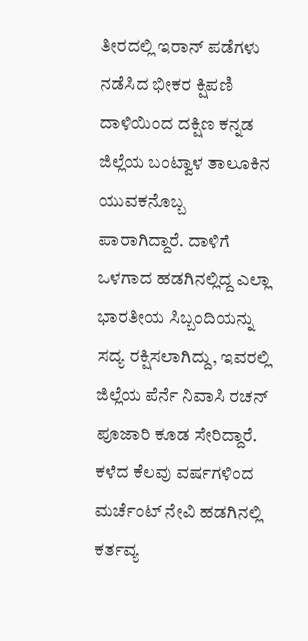ತೀರದಲ್ಲಿ ಇರಾನ್ ಪಡೆಗಳು ನಡೆಸಿದ ಭೀಕರ ಕ್ಷಿಪಣಿ ದಾಳಿಯಿಂದ ದಕ್ಷಿಣ ಕನ್ನಡ ಜಿಲ್ಲೆಯ ಬಂಟ್ವಾಳ ತಾಲೂಕಿನ ಯುವಕನೊಬ್ಬ ಪಾರಾಗಿದ್ದಾರೆ. ದಾಳಿಗೆ ಒಳಗಾದ ಹಡಗಿನಲ್ಲಿದ್ದ ಎಲ್ಲಾ ಭಾರತೀಯ ಸಿಬ್ಬಂದಿಯನ್ನು ಸದ್ಯ ರಕ್ಷಿಸಲಾಗಿದ್ದು, ಇವರಲ್ಲಿ ಜಿಲ್ಲೆಯ ಪೆರ್ನೆ ನಿವಾಸಿ ರಚನ್ ಪೂಜಾರಿ ಕೂಡ ಸೇರಿದ್ದಾರೆ. ಕಳೆದ ಕೆಲವು ವರ್ಷಗಳಿಂದ ಮರ್ಚೆಂಟ್ ನೇವಿ ಹಡಗಿನಲ್ಲಿ ಕರ್ತವ್ಯ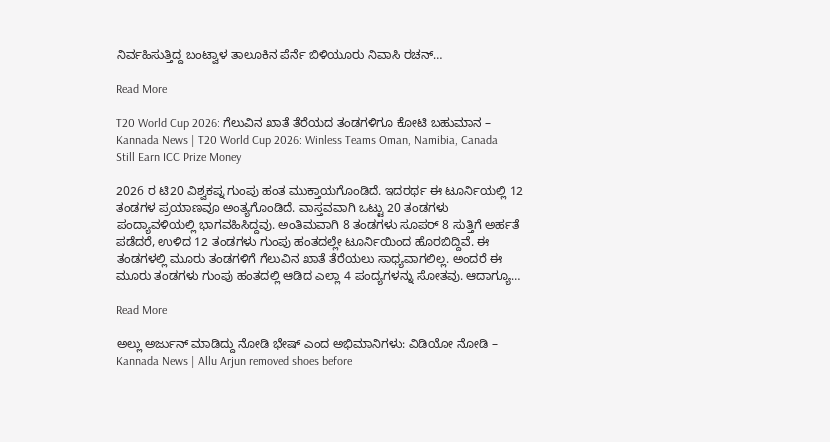ನಿರ್ವಹಿಸುತ್ತಿದ್ದ ಬಂಟ್ವಾಳ ತಾಲೂಕಿನ ಪೆರ್ನೆ ಬಿಳಿಯೂರು ನಿವಾಸಿ ರಚನ್…

Read More

T20 World Cup 2026: ಗೆಲುವಿನ ಖಾತೆ ತೆರೆಯದ ತಂಡಗಳಿಗೂ ಕೋಟಿ ಬಹುಮಾನ – Kannada News | T20 World Cup 2026: Winless Teams Oman, Namibia, Canada Still Earn ICC Prize Money

2026 ರ ಟಿ20 ವಿಶ್ವಕಪ್ನ ಗುಂಪು ಹಂತ ಮುಕ್ತಾಯಗೊಂಡಿದೆ. ಇದರರ್ಥ ಈ ಟೂರ್ನಿಯಲ್ಲಿ 12 ತಂಡಗಳ ಪ್ರಯಾಣವೂ ಅಂತ್ಯಗೊಂಡಿದೆ. ವಾಸ್ತವವಾಗಿ ಒಟ್ಟು 20 ತಂಡಗಳು ಪಂದ್ಯಾವಳಿಯಲ್ಲಿ ಭಾಗವಹಿಸಿದ್ದವು. ಅಂತಿಮವಾಗಿ 8 ತಂಡಗಳು ಸೂಪರ್ 8 ಸುತ್ತಿಗೆ ಅರ್ಹತೆ ಪಡೆದರೆ, ಉಳಿದ 12 ತಂಡಗಳು ಗುಂಪು ಹಂತದಲ್ಲೇ ಟೂರ್ನಿಯಿಂದ ಹೊರಬಿದ್ದಿವೆ. ಈ ತಂಡಗಳಲ್ಲಿ ಮೂರು ತಂಡಗಳಿಗೆ ಗೆಲುವಿನ ಖಾತೆ ತೆರೆಯಲು ಸಾಧ್ಯವಾಗಲಿಲ್ಲ. ಅಂದರೆ ಈ ಮೂರು ತಂಡಗಳು ಗುಂಪು ಹಂತದಲ್ಲಿ ಆಡಿದ ಎಲ್ಲಾ 4 ಪಂದ್ಯಗಳನ್ನು ಸೋತವು. ಆದಾಗ್ಯೂ…

Read More

ಅಲ್ಲು ಅರ್ಜುನ್ ಮಾಡಿದ್ದು ನೋಡಿ ಭೇಷ್ ಎಂದ ಅಭಿಮಾನಿಗಳು: ವಿಡಿಯೋ ನೋಡಿ – Kannada News | Allu Arjun removed shoes before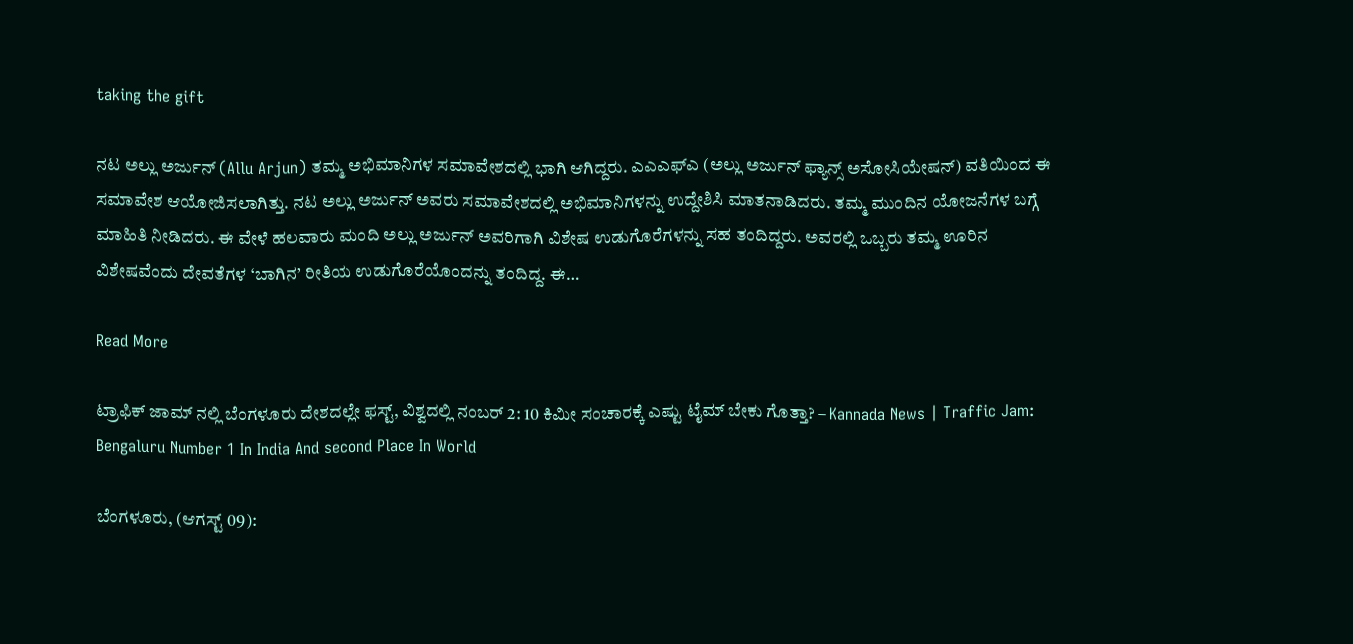taking the gift

ನಟ ಅಲ್ಲು ಅರ್ಜುನ್ (Allu Arjun) ತಮ್ಮ ಅಭಿಮಾನಿಗಳ ಸಮಾವೇಶದಲ್ಲಿ ಭಾಗಿ ಆಗಿದ್ದರು. ಎಎಎಫ್ಎ (ಅಲ್ಲು ಅರ್ಜುನ್ ಫ್ಯಾನ್ಸ್ ಅಸೋಸಿಯೇಷನ್) ವತಿಯಿಂದ ಈ ಸಮಾವೇಶ ಆಯೋಜಿಸಲಾಗಿತ್ತು. ನಟ ಅಲ್ಲು ಅರ್ಜುನ್ ಅವರು ಸಮಾವೇಶದಲ್ಲಿ ಅಭಿಮಾನಿಗಳನ್ನು ಉದ್ದೇಶಿಸಿ ಮಾತನಾಡಿದರು. ತಮ್ಮ ಮುಂದಿನ ಯೋಜನೆಗಳ ಬಗ್ಗೆ ಮಾಹಿತಿ ನೀಡಿದರು. ಈ ವೇಳೆ ಹಲವಾರು ಮಂದಿ ಅಲ್ಲು ಅರ್ಜುನ್ ಅವರಿಗಾಗಿ ವಿಶೇಷ ಉಡುಗೊರೆಗಳನ್ನು ಸಹ ತಂದಿದ್ದರು. ಅವರಲ್ಲಿ ಒಬ್ಬರು ತಮ್ಮ ಊರಿನ ವಿಶೇಷವೆಂದು ದೇವತೆಗಳ ‘ಬಾಗಿನ’ ರೀತಿಯ ಉಡುಗೊರೆಯೊಂದನ್ನು ತಂದಿದ್ದ. ಈ…

Read More

ಟ್ರಾಫಿಕ್ ಜಾಮ್ ನಲ್ಲಿ ಬೆಂಗಳೂರು ದೇಶದಲ್ಲೇ ಫಸ್ಟ್, ವಿಶ್ವದಲ್ಲಿ ನಂಬರ್ 2: 10 ಕಿಮೀ ಸಂಚಾರಕ್ಕೆ ಎಷ್ಟು ಟೈಮ್ ಬೇಕು ಗೊತ್ತಾ? – Kannada News | Traffic Jam: Bengaluru Number 1 In India And second Place In World

ಬೆಂಗಳೂರು, (ಆಗಸ್ಟ್ 09):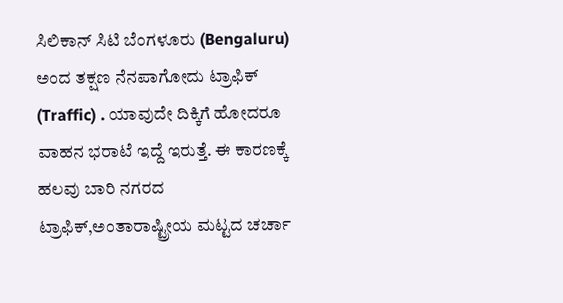ಸಿಲಿಕಾನ್ ಸಿಟಿ ಬೆಂಗಳೂರು (Bengaluru) ಅಂದ ತಕ್ಷಣ ನೆನಪಾಗೋದು ಟ್ರಾಫಿಕ್ (Traffic) . ಯಾವುದೇ ದಿಕ್ಕಿಗೆ ಹೋದರೂ ವಾಹನ ಭರಾಟೆ ಇದ್ದೆ ಇರುತ್ತೆ. ಈ ಕಾರಣಕ್ಕೆ ಹಲವು ಬಾರಿ ನಗರದ ಟ್ರಾಫಿಕ್,ಅಂತಾರಾಷ್ಟ್ರೀಯ ಮಟ್ಟದ ಚರ್ಚಾ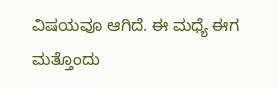ವಿಷಯವೂ ಆಗಿದೆ. ಈ ಮಧ್ಯೆ ಈಗ ಮತ್ತೊಂದು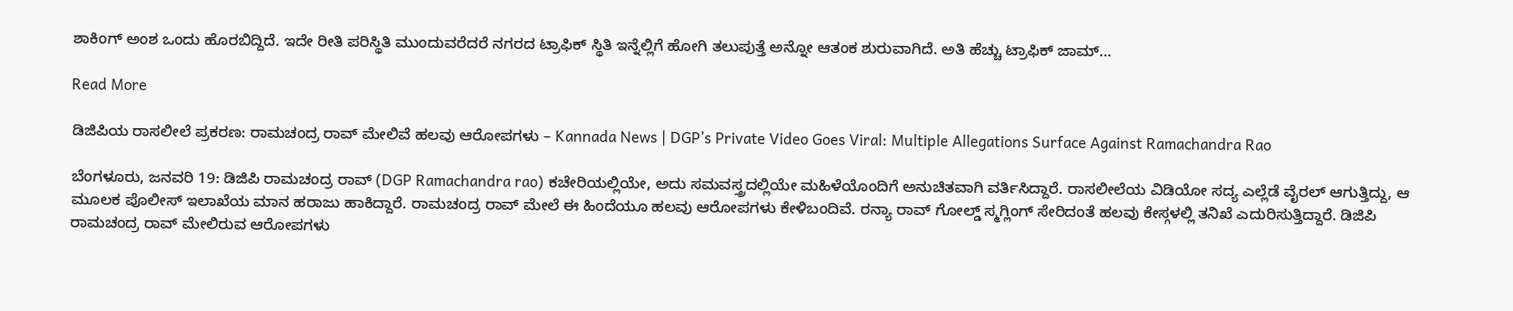ಶಾಕಿಂಗ್ ಅಂಶ ಒಂದು ಹೊರಬಿದ್ದಿದೆ. ಇದೇ ರೀತಿ ಪರಿಸ್ಥಿತಿ ಮುಂದುವರೆದರೆ ನಗರದ ಟ್ರಾಫಿಕ್ ಸ್ಥಿತಿ ಇನ್ನೆಲ್ಲಿಗೆ ಹೋಗಿ ತಲುಪುತ್ತೆ ಅನ್ನೋ ಆತಂಕ ಶುರುವಾಗಿದೆ. ಅತಿ ಹೆಚ್ಚು ಟ್ರಾಫಿಕ್ ಜಾಮ್…

Read More

ಡಿಜಿಪಿಯ ರಾಸಲೀಲೆ ಪ್ರಕರಣ: ರಾಮಚಂದ್ರ ರಾವ್ ಮೇಲಿವೆ ಹಲವು ಆರೋಪಗಳು – Kannada News | DGP’s Private Video Goes Viral: Multiple Allegations Surface Against Ramachandra Rao

ಬೆಂಗಳೂರು, ಜನವರಿ 19: ಡಿಜಿಪಿ ರಾಮಚಂದ್ರ ರಾವ್ (DGP Ramachandra rao) ಕಚೇರಿಯಲ್ಲಿಯೇ, ಅದು ಸಮವಸ್ತ್ರದಲ್ಲಿಯೇ ಮಹಿಳೆಯೊಂದಿಗೆ ಅನುಚಿತವಾಗಿ ವರ್ತಿಸಿದ್ದಾರೆ. ರಾಸಲೀಲೆಯ ವಿಡಿಯೋ ಸದ್ಯ ಎಲ್ಲೆಡೆ ವೈರಲ್ ಆಗುತ್ತಿದ್ದು, ಆ ಮೂಲಕ ಪೊಲೀಸ್ ಇಲಾಖೆಯ ಮಾನ ಹರಾಜು ಹಾಕಿದ್ದಾರೆ. ರಾಮಚಂದ್ರ ರಾವ್ ಮೇಲೆ ಈ ಹಿಂದೆಯೂ ಹಲವು ಆರೋಪಗಳು ಕೇಳಿಬಂದಿವೆ. ರನ್ಯಾ ರಾವ್ ಗೋಲ್ಡ್ ಸ್ಮಗ್ಲಿಂಗ್ ಸೇರಿದಂತೆ ಹಲವು ಕೇಸ್ಗಳಲ್ಲಿ ತನಿಖೆ ಎದುರಿಸುತ್ತಿದ್ದಾರೆ. ಡಿಜಿಪಿ ರಾಮಚಂದ್ರ ರಾವ್ ಮೇಲಿರುವ ಆರೋಪಗಳು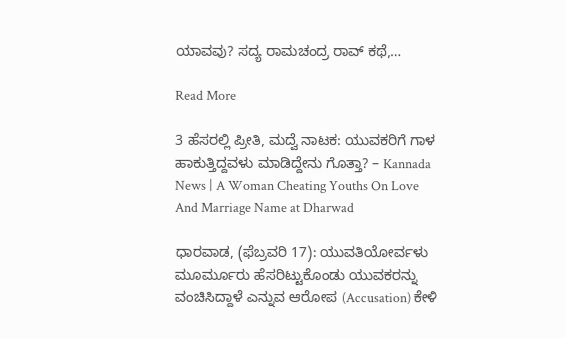ಯಾವವು? ಸದ್ಯ ರಾಮಚಂದ್ರ ರಾವ್ ಕಥೆ,…

Read More

3 ಹೆಸರಲ್ಲಿ ಪ್ರೀತಿ, ಮದ್ವೆ ನಾಟಕ: ಯುವಕರಿಗೆ ಗಾಳ ಹಾಕುತ್ತಿದ್ದವಳು ಮಾಡಿದ್ದೇನು ಗೊತ್ತಾ? – Kannada News | A Woman Cheating Youths On Love And Marriage Name at Dharwad

ಧಾರವಾಡ, (ಫೆಬ್ರವರಿ 17): ಯುವತಿಯೋರ್ವಳು ಮೂರ್ಮೂರು ಹೆಸರಿಟ್ಟುಕೊಂಡು ಯುವಕರನ್ನು ವಂಚಿಸಿದ್ದಾಳೆ ಎನ್ನುವ ಆರೋಪ (Accusation) ಕೇಳಿ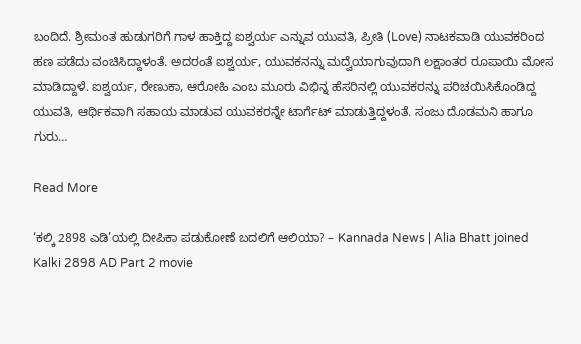ಬಂದಿದೆ. ಶ್ರೀಮಂತ ಹುಡುಗರಿಗೆ ಗಾಳ ಹಾಕ್ತಿದ್ದ ಐಶ್ವರ್ಯ ಎನ್ನುವ ಯುವತಿ, ಪ್ರೀತಿ (Love) ನಾಟಕವಾಡಿ ಯುವಕರಿಂದ ಹಣ ಪಡೆದು ವಂಚಿಸಿದ್ದಾಳಂತೆ. ಅದರಂತೆ ಐಶ್ವರ್ಯ, ಯುವಕನನ್ನು ಮದ್ವೆಯಾಗುವುದಾಗಿ ಲಕ್ಷಾಂತರ ರೂಪಾಯಿ ಮೋಸ ಮಾಡಿದ್ದಾಳೆ. ಐಶ್ವರ್ಯ, ರೇಣುಕಾ, ಆರೋಹಿ ಎಂಬ ಮೂರು ವಿಭಿನ್ನ ಹೆಸರಿನಲ್ಲಿ ಯುವಕರನ್ನು ಪರಿಚಯಿಸಿಕೊಂಡಿದ್ದ ಯುವತಿ, ಆರ್ಥಿಕವಾಗಿ ಸಹಾಯ ಮಾಡುವ ಯುವಕರನ್ನೇ ಟಾರ್ಗೆಟ್ ಮಾಡುತ್ತಿದ್ದಳಂತೆ. ಸಂಜು ದೊಡಮನಿ ಹಾಗೂ ಗುರು…

Read More

‘ಕಲ್ಕಿ 2898 ಎಡಿ’ಯಲ್ಲಿ ದೀಪಿಕಾ ಪಡುಕೋಣೆ ಬದಲಿಗೆ ಆಲಿಯಾ? – Kannada News | Alia Bhatt joined Kalki 2898 AD Part 2 movie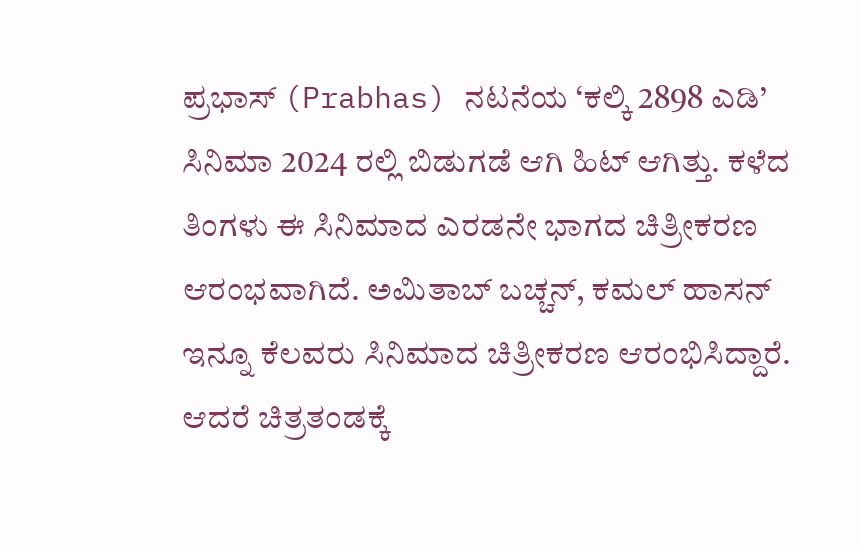ಪ್ರಭಾಸ್ (Prabhas) ನಟನೆಯ ‘ಕಲ್ಕಿ 2898 ಎಡಿ’ ಸಿನಿಮಾ 2024 ರಲ್ಲಿ ಬಿಡುಗಡೆ ಆಗಿ ಹಿಟ್ ಆಗಿತ್ತು. ಕಳೆದ ತಿಂಗಳು ಈ ಸಿನಿಮಾದ ಎರಡನೇ ಭಾಗದ ಚಿತ್ರೀಕರಣ ಆರಂಭವಾಗಿದೆ. ಅಮಿತಾಬ್ ಬಚ್ಚನ್, ಕಮಲ್ ಹಾಸನ್ ಇನ್ನೂ ಕೆಲವರು ಸಿನಿಮಾದ ಚಿತ್ರೀಕರಣ ಆರಂಭಿಸಿದ್ದಾರೆ. ಆದರೆ ಚಿತ್ರತಂಡಕ್ಕೆ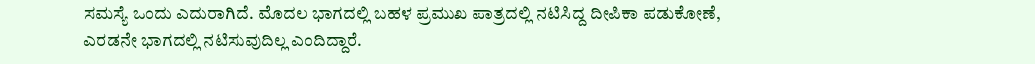ಸಮಸ್ಯೆ ಒಂದು ಎದುರಾಗಿದೆ. ಮೊದಲ ಭಾಗದಲ್ಲಿ ಬಹಳ ಪ್ರಮುಖ ಪಾತ್ರದಲ್ಲಿ ನಟಿಸಿದ್ದ ದೀಪಿಕಾ ಪಡುಕೋಣೆ, ಎರಡನೇ ಭಾಗದಲ್ಲಿ ನಟಿಸುವುದಿಲ್ಲ ಎಂದಿದ್ದಾರೆ.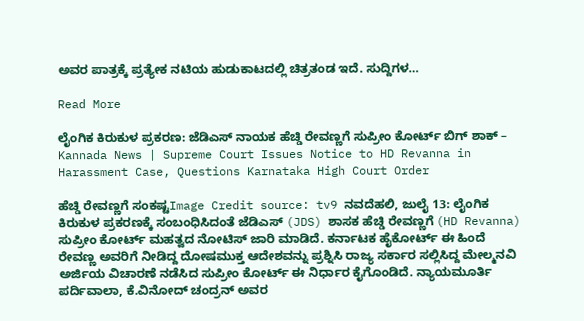ಅವರ ಪಾತ್ರಕ್ಕೆ ಪ್ರತ್ಯೇಕ ನಟಿಯ ಹುಡುಕಾಟದಲ್ಲಿ ಚಿತ್ರತಂಡ ಇದೆ. ಸುದ್ದಿಗಳ…

Read More

ಲೈಂಗಿಕ ಕಿರುಕುಳ ಪ್ರಕರಣ: ಜೆಡಿಎಸ್ ನಾಯಕ ಹೆಚ್ಡಿ ರೇವಣ್ಣಗೆ ಸುಪ್ರೀಂ ಕೋರ್ಟ್ ಬಿಗ್ ಶಾಕ್ – Kannada News | Supreme Court Issues Notice to HD Revanna in Harassment Case, Questions Karnataka High Court Order

ಹೆಚ್ಡಿ ರೇವಣ್ಣಗೆ ಸಂಕಷ್ಟImage Credit source: tv9 ನವದೆಹಲಿ, ಜುಲೈ 13: ಲೈಂಗಿಕ ಕಿರುಕುಳ ಪ್ರಕರಣಕ್ಕೆ ಸಂಬಂಧಿಸಿದಂತೆ ಜೆಡಿಎಸ್ (JDS) ಶಾಸಕ ಹೆಚ್ಡಿ ರೇವಣ್ಣಗೆ (HD Revanna) ಸುಪ್ರೀಂ ಕೋರ್ಟ್ ಮಹತ್ವದ ನೋಟಿಸ್ ಜಾರಿ ಮಾಡಿದೆ. ಕರ್ನಾಟಕ ಹೈಕೋರ್ಟ್ ಈ ಹಿಂದೆ ರೇವಣ್ಣ ಅವರಿಗೆ ನೀಡಿದ್ದ ದೋಷಮುಕ್ತ ಆದೇಶವನ್ನು ಪ್ರಶ್ನಿಸಿ ರಾಜ್ಯ ಸರ್ಕಾರ ಸಲ್ಲಿಸಿದ್ದ ಮೇಲ್ಮನವಿ ಅರ್ಜಿಯ ವಿಚಾರಣೆ ನಡೆಸಿದ ಸುಪ್ರೀಂ ಕೋರ್ಟ್ ಈ ನಿರ್ಧಾರ ಕೈಗೊಂಡಿದೆ. ನ್ಯಾಯಮೂರ್ತಿ ಪರ್ದಿವಾಲಾ, ಕೆ.ವಿನೋದ್ ಚಂದ್ರನ್ ಅವರ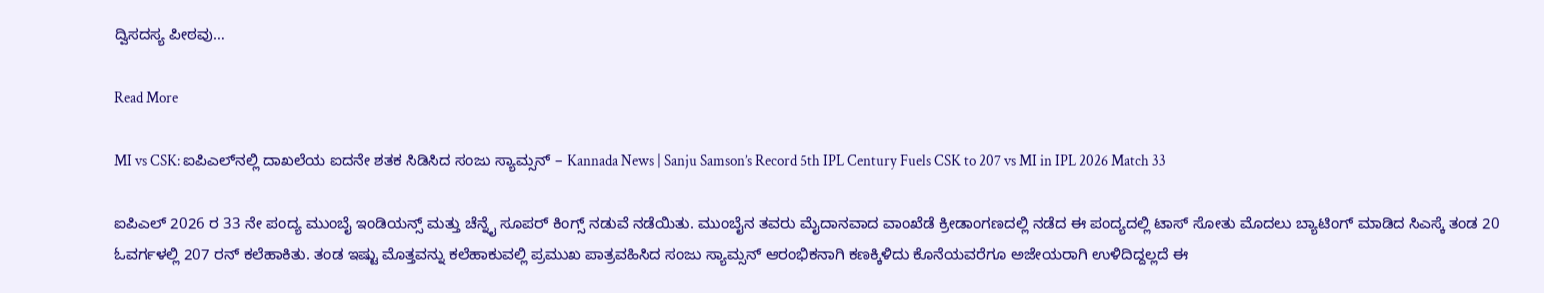ದ್ವಿಸದಸ್ಯ ಪೀಠವು…

Read More

MI vs CSK: ಐಪಿಎಲ್‌ನಲ್ಲಿ ದಾಖಲೆಯ ಐದನೇ ಶತಕ ಸಿಡಿಸಿದ ಸಂಜು ಸ್ಯಾಮ್ಸನ್ – Kannada News | Sanju Samson’s Record 5th IPL Century Fuels CSK to 207 vs MI in IPL 2026 Match 33

ಐಪಿಎಲ್ 2026 ರ 33 ನೇ ಪಂದ್ಯ ಮುಂಬೈ ಇಂಡಿಯನ್ಸ್ ಮತ್ತು ಚೆನ್ನೈ ಸೂಪರ್ ಕಿಂಗ್ಸ್ ನಡುವೆ ನಡೆಯಿತು. ಮುಂಬೈನ ತವರು ಮೈದಾನವಾದ ವಾಂಖೆಡೆ ಕ್ರೀಡಾಂಗಣದಲ್ಲಿ ನಡೆದ ಈ ಪಂದ್ಯದಲ್ಲಿ ಟಾಸ್ ಸೋತು ಮೊದಲು ಬ್ಯಾಟಿಂಗ್‌ ಮಾಡಿದ ಸಿಎಸ್ಕೆ ತಂಡ 20 ಓವರ್ಗಳಲ್ಲಿ 207 ರನ್ ಕಲೆಹಾಕಿತು. ತಂಡ ಇಷ್ಟು ಮೊತ್ತವನ್ನು ಕಲೆಹಾಕುವಲ್ಲಿ ಪ್ರಮುಖ ಪಾತ್ರವಹಿಸಿದ ಸಂಜು ಸ್ಯಾಮ್ಸನ್ ಆರಂಭಿಕನಾಗಿ ಕಣಕ್ಕಿಳಿದು ಕೊನೆಯವರೆಗೂ ಅಜೇಯರಾಗಿ ಉಳಿದಿದ್ದಲ್ಲದೆ ಈ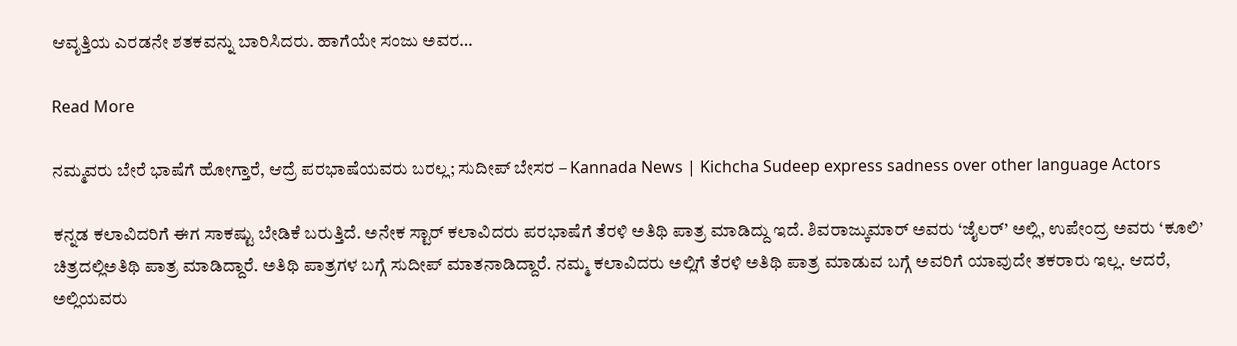ಆವೃತ್ತಿಯ ಎರಡನೇ ಶತಕವನ್ನು ಬಾರಿಸಿದರು. ಹಾಗೆಯೇ ಸಂಜು ಅವರ…

Read More

ನಮ್ಮವರು ಬೇರೆ ಭಾಷೆಗೆ ಹೋಗ್ತಾರೆ, ಆದ್ರೆ ಪರಭಾಷೆಯವರು ಬರಲ್ಲ; ಸುದೀಪ್ ಬೇಸರ – Kannada News | Kichcha Sudeep express sadness over other language Actors

ಕನ್ನಡ ಕಲಾವಿದರಿಗೆ ಈಗ ಸಾಕಷ್ಟು ಬೇಡಿಕೆ ಬರುತ್ತಿದೆ. ಅನೇಕ ಸ್ಟಾರ್ ಕಲಾವಿದರು ಪರಭಾಷೆಗೆ ತೆರಳಿ ಅತಿಥಿ ಪಾತ್ರ ಮಾಡಿದ್ದು ಇದೆ. ಶಿವರಾಜ್ಕುಮಾರ್ ಅವರು ‘ಜೈಲರ್’ ಅಲ್ಲಿ, ಉಪೇಂದ್ರ ಅವರು ‘ಕೂಲಿ’ ಚಿತ್ರದಲ್ಲಿಅತಿಥಿ ಪಾತ್ರ ಮಾಡಿದ್ದಾರೆ. ಅತಿಥಿ ಪಾತ್ರಗಳ ಬಗ್ಗೆ ಸುದೀಪ್ ಮಾತನಾಡಿದ್ದಾರೆ. ನಮ್ಮ ಕಲಾವಿದರು ಅಲ್ಲಿಗೆ ತೆರಳಿ ಅತಿಥಿ ಪಾತ್ರ ಮಾಡುವ ಬಗ್ಗೆ ಅವರಿಗೆ ಯಾವುದೇ ತಕರಾರು ಇಲ್ಲ. ಆದರೆ, ಅಲ್ಲಿಯವರು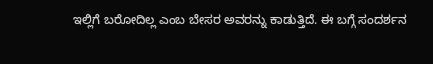ಇಲ್ಲಿಗೆ ಬರೋದಿಲ್ಲ ಎಂಬ ಬೇಸರ ಅವರನ್ನು ಕಾಡುತ್ತಿದೆ. ಈ ಬಗ್ಗೆ ಸಂದರ್ಶನ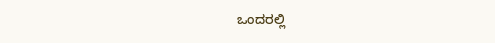ಒಂದರಲ್ಲಿ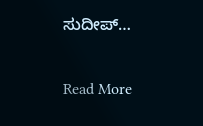ಸುದೀಪ್…

Read More